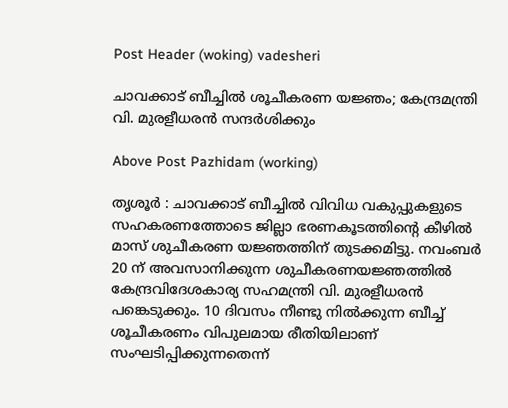Post Header (woking) vadesheri

ചാവക്കാട് ബീച്ചിൽ ശൂചീകരണ യജ്ഞം; കേന്ദ്രമന്ത്രി വി. മുരളീധരൻ സന്ദർശിക്കും

Above Post Pazhidam (working)

തൃശൂര്‍ : ചാവക്കാട് ബീച്ചിൽ വിവിധ വകുപ്പുകളുടെ സഹകരണത്തോടെ ജില്ലാ ഭരണകൂടത്തിന്റെ കീഴിൽ മാസ് ശുചീകരണ യജ്ഞത്തിന് തുടക്കമിട്ടു. നവംബർ 20 ന് അവസാനിക്കുന്ന ശുചീകരണയജ്ഞത്തിൽ കേന്ദ്രവിദേശകാര്യ സഹമന്ത്രി വി. മുരളീധരൻ പങ്കെടുക്കും. 10 ദിവസം നീണ്ടു നിൽക്കുന്ന ബീച്ച് ശൂചീകരണം വിപുലമായ രീതിയിലാണ് സംഘടിപ്പിക്കുന്നതെന്ന്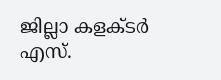ജില്ലാ കളക്ടർ എസ്.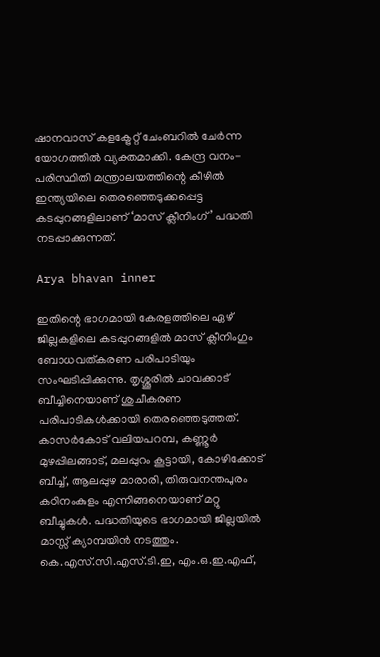ഷാനവാസ് കളക്ട്രേറ്റ് ചേംബറിൽ ചേർന്ന യോഗത്തിൽ വ്യക്തമാക്കി. കേന്ദ്ര വനം-പരിസ്ഥിതി മന്ത്രാലയത്തിന്റെ കീഴിൽ ഇന്ത്യയിലെ തെരഞ്ഞെടുക്കപ്പെട്ട കടപ്പുറങ്ങളിലാണ് ‘മാസ് ക്ലീനിംഗ്’ പദ്ധതി നടപ്പാക്കുന്നത്.

Arya bhavan inner

ഇതിന്റെ ഭാഗമായി കേരളത്തിലെ ഏഴ് ജില്ലകളിലെ കടപ്പുറങ്ങളിൽ മാസ് ക്ലീനിംഗും ബോധവത്കരണ പരിപാടിയും സംഘടിപ്പിക്കുന്നു. തൃശ്ശൂരിൽ ചാവക്കാട് ബീച്ചിനെയാണ് ശുചീകരണ പരിപാടികൾക്കായി തെരഞ്ഞെടുത്തത്. കാസർകോട് വലിയപറമ്പ, കണ്ണൂർ മുഴപ്പിലങ്ങാട്, മലപ്പുറം കൂട്ടായി, കോഴിക്കോട് ബീച്ച്, ആലപ്പുഴ മാരാരി, തിരുവനന്തപുരം കഠിനംകുളം എന്നിങ്ങനെയാണ് മറ്റു ബീച്ചുകൾ. പദ്ധതിയുടെ ഭാഗമായി ജില്ലയിൽ മാസ്സ് ക്യാമ്പയിൻ നടത്തും. കെ.എസ്.സി.എസ്.ടി.ഇ, എം.ഒ.ഇ.എഫ്,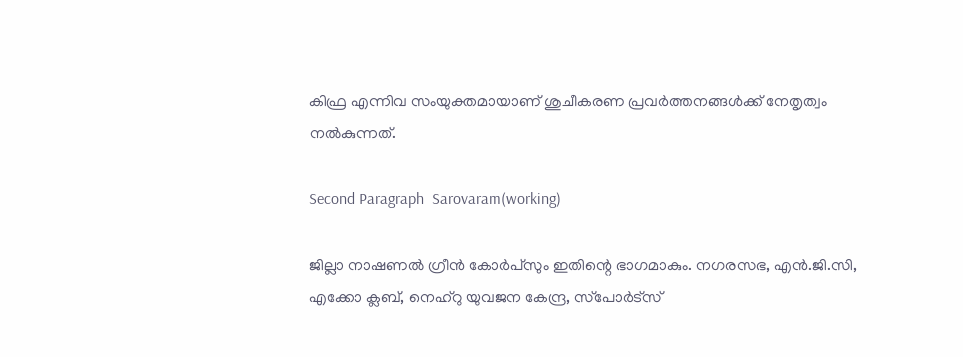കിഫ്ര എന്നിവ സംയുക്തമായാണ് ശുചീകരണ പ്രവർത്തനങ്ങൾക്ക് നേതൃത്വം നൽകുന്നത്.

Second Paragraph  Sarovaram(working)

ജില്ലാ നാഷണൽ ഗ്രീൻ കോർപ്സും ഇതിന്റെ ഭാഗമാകും. നഗരസഭ, എൻ.ജി.സി, എക്കോ ക്ലബ്, നെഹ്‌റു യുവജന കേന്ദ്ര, സ്‌പോർട്‌സ്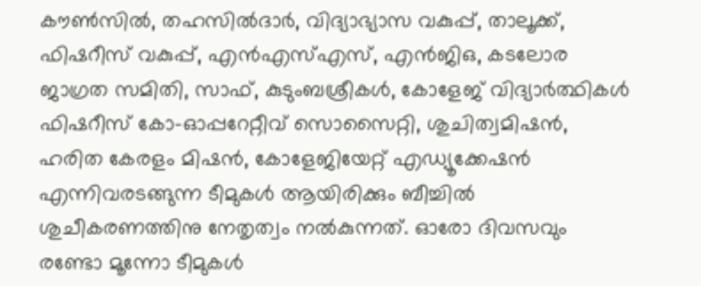കൗൺസിൽ, തഹസിൽദാർ, വിദ്യാഭ്യാസ വകുപ്പ്, താലൂക്ക്, ഫിഷറീസ് വകുപ്പ്, എൻഎസ്എസ്, എൻജിഒ, കടലോര ജാഗ്രത സമിതി, സാഫ്, കുടുംബശ്രീകൾ, കോളേജ് വിദ്യാർത്ഥികൾ ഫിഷറീസ് കോ-ഓപ്പറേറ്റീവ് സൊസൈറ്റി, ശുചിത്വമിഷൻ, ഹരിത കേരളം മിഷൻ, കോളേജിയേറ്റ് എഡ്യൂക്കേഷൻ എന്നിവരടങ്ങുന്ന ടീമുകൾ ആയിരിക്കും ബീച്ചിൽ ശുചീകരണത്തിനു നേതൃത്വം നൽകുന്നത്. ഓരോ ദിവസവും രണ്ടോ മൂന്നോ ടീമുകൾ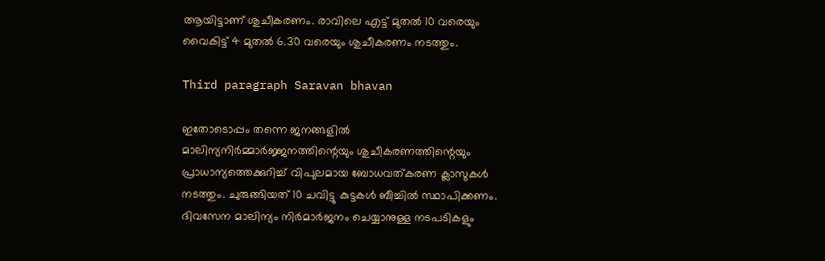ആയിട്ടാണ് ശുചീകരണം. രാവിലെ എട്ട് മുതൽ 10 വരെയും വൈകിട്ട് 4 മുതൽ 6.30 വരെയും ശുചീകരണം നടത്തും.

Third paragraph Saravan bhavan

ഇതോടൊപ്പം തന്നെ ജനങ്ങളിൽ മാലിന്യനിർമ്മാർജ്ജനത്തിന്റെയും ശുചീകരണത്തിന്റെയും പ്രാധാന്യത്തെക്കുറിച്ച് വിപുലമായ ബോധവത്കരണ ക്ലാസുകൾ നടത്തും. ചുരുങ്ങിയത് 10 ചവിട്ടു കുട്ടകൾ ബീച്ചിൽ സ്ഥാപിക്കണം. ദിവസേന മാലിന്യം നിർമാർജനം ചെയ്യാനുള്ള നടപടികളും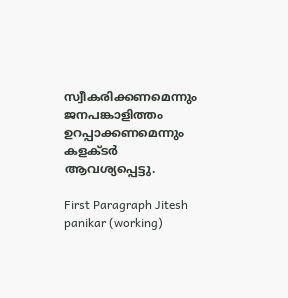സ്വീകരിക്കണമെന്നും ജനപങ്കാളിത്തം ഉറപ്പാക്കണമെന്നും കളക്ടർ ആവശ്യപ്പെട്ടു.

First Paragraph Jitesh panikar (working)